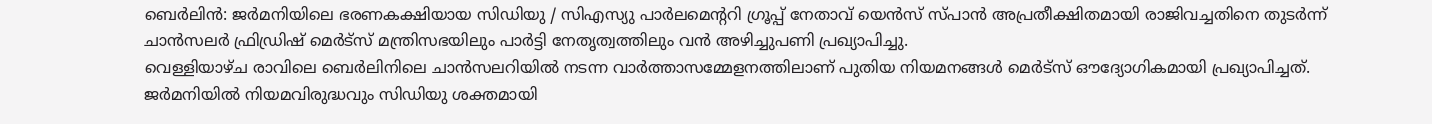ബെർലിൻ: ജർമനിയിലെ ഭരണകക്ഷിയായ സിഡിയു / സിഎസ്യു പാർലമെന്ററി ഗ്രൂപ്പ് നേതാവ് യെൻസ് സ്പാൻ അപ്രതീക്ഷിതമായി രാജിവച്ചതിനെ തുടർന്ന് ചാൻസലർ ഫ്രിഡ്രിഷ് മെർട്സ് മന്ത്രിസഭയിലും പാർട്ടി നേതൃത്വത്തിലും വൻ അഴിച്ചുപണി പ്രഖ്യാപിച്ചു.
വെള്ളിയാഴ്ച രാവിലെ ബെർലിനിലെ ചാൻസലറിയിൽ നടന്ന വാർത്താസമ്മേളനത്തിലാണ് പുതിയ നിയമനങ്ങൾ മെർട്സ് ഔദ്യോഗികമായി പ്രഖ്യാപിച്ചത്.
ജർമനിയിൽ നിയമവിരുദ്ധവും സിഡിയു ശക്തമായി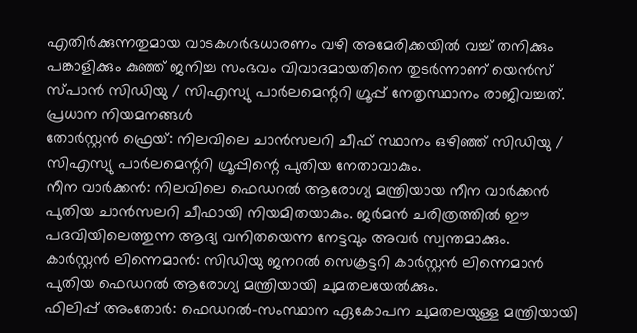എതിർക്കുന്നതുമായ വാടകഗർഭധാരണം വഴി അമേരിക്കയിൽ വച്ച് തനിക്കും പങ്കാളിക്കും കുഞ്ഞ് ജനിച്ച സംഭവം വിവാദമായതിനെ തുടർന്നാണ് യെൻസ് സ്പാൻ സിഡിയു / സിഎസ്യു പാർലമെന്ററി ഗ്രൂപ്പ് നേതൃസ്ഥാനം രാജിവച്ചത്.
പ്രധാന നിയമനങ്ങൾ
തോർസ്റ്റൻ ഫ്രെയ്: നിലവിലെ ചാൻസലറി ചീഫ് സ്ഥാനം ഒഴിഞ്ഞ് സിഡിയു / സിഎസ്യു പാർലമെന്ററി ഗ്രൂപ്പിന്റെ പുതിയ നേതാവാകും.
നീന വാർക്കൻ: നിലവിലെ ഫെഡറൽ ആരോഗ്യ മന്ത്രിയായ നീന വാർക്കൻ പുതിയ ചാൻസലറി ചീഫായി നിയമിതയാകും. ജർമൻ ചരിത്രത്തിൽ ഈ പദവിയിലെത്തുന്ന ആദ്യ വനിതയെന്ന നേട്ടവും അവർ സ്വന്തമാക്കും.
കാർസ്റ്റൻ ലിന്നെമാൻ: സിഡിയു ജനറൽ സെക്രട്ടറി കാർസ്റ്റൻ ലിന്നെമാൻ പുതിയ ഫെഡറൽ ആരോഗ്യ മന്ത്രിയായി ചുമതലയേൽക്കും.
ഫിലിപ്പ് അംതോർ: ഫെഡറൽ-സംസ്ഥാന ഏകോപന ചുമതലയുള്ള മന്ത്രിയായി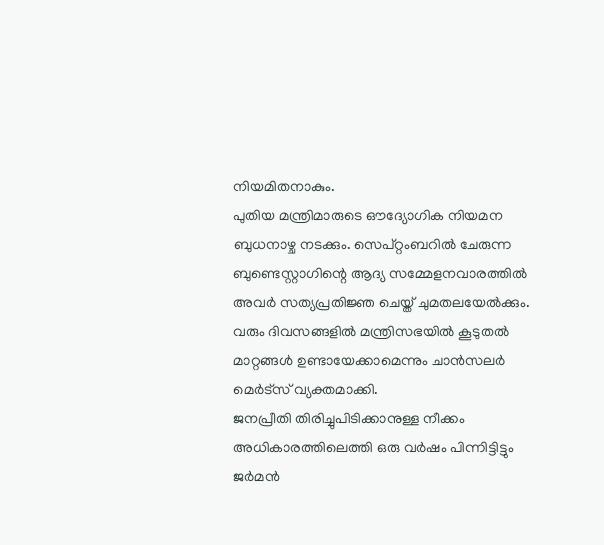നിയമിതനാകും.
പുതിയ മന്ത്രിമാരുടെ ഔദ്യോഗിക നിയമന ബുധനാഴ്ച നടക്കും. സെപ്റ്റംബറിൽ ചേരുന്ന ബുണ്ടെസ്റ്റാഗിന്റെ ആദ്യ സമ്മേളനവാരത്തിൽ അവർ സത്യപ്രതിജ്ഞ ചെയ്ത് ചുമതലയേൽക്കും.
വരും ദിവസങ്ങളിൽ മന്ത്രിസഭയിൽ കൂടുതൽ മാറ്റങ്ങൾ ഉണ്ടായേക്കാമെന്നും ചാൻസലർ മെർട്സ് വ്യക്തമാക്കി.
ജനപ്രീതി തിരിച്ചുപിടിക്കാനുള്ള നീക്കം
അധികാരത്തിലെത്തി ഒരു വർഷം പിന്നിട്ടിട്ടും ജർമൻ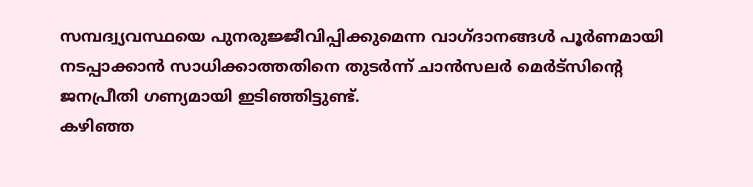സമ്പദ്വ്യവസ്ഥയെ പുനരുജ്ജീവിപ്പിക്കുമെന്ന വാഗ്ദാനങ്ങൾ പൂർണമായി നടപ്പാക്കാൻ സാധിക്കാത്തതിനെ തുടർന്ന് ചാൻസലർ മെർട്സിന്റെ ജനപ്രീതി ഗണ്യമായി ഇടിഞ്ഞിട്ടുണ്ട്.
കഴിഞ്ഞ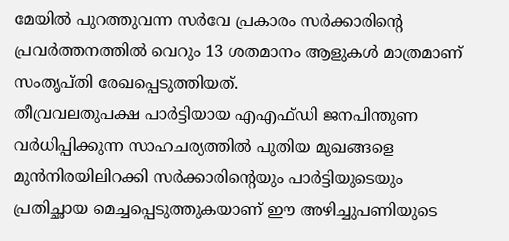മേയിൽ പുറത്തുവന്ന സർവേ പ്രകാരം സർക്കാരിന്റെ പ്രവർത്തനത്തിൽ വെറും 13 ശതമാനം ആളുകൾ മാത്രമാണ് സംതൃപ്തി രേഖപ്പെടുത്തിയത്.
തീവ്രവലതുപക്ഷ പാർട്ടിയായ എഎഫ്ഡി ജനപിന്തുണ വർധിപ്പിക്കുന്ന സാഹചര്യത്തിൽ പുതിയ മുഖങ്ങളെ മുൻനിരയിലിറക്കി സർക്കാരിന്റെയും പാർട്ടിയുടെയും പ്രതിച്ഛായ മെച്ചപ്പെടുത്തുകയാണ് ഈ അഴിച്ചുപണിയുടെ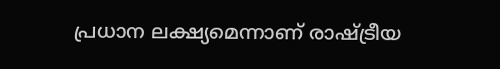പ്രധാന ലക്ഷ്യമെന്നാണ് രാഷ്ട്രീയ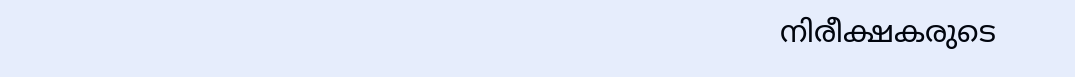നിരീക്ഷകരുടെ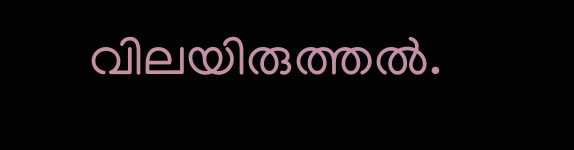വിലയിരുത്തൽ.